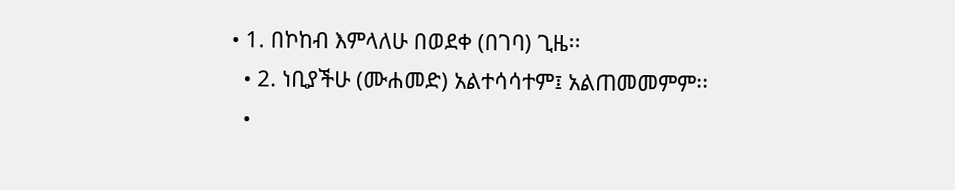• 1. በኮከብ እምላለሁ በወደቀ (በገባ) ጊዜ፡፡
  • 2. ነቢያችሁ (ሙሐመድ) አልተሳሳተም፤ አልጠመመምም፡፡
  •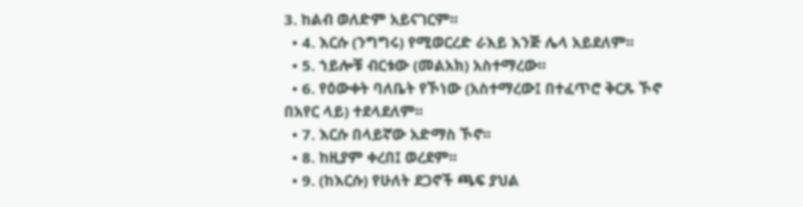3. ከልብ ወለድም አይናገርም፡፡
  • 4. እርሱ (ንግግሩ) የሚወርረድ ራእይ እንጅ ሌላ አይደለም፡፡
  • 5. ኀይሎቹ ብርቱው (መልአክ) አስተማረው፡፡
  • 6. የዕውቀት ባለቤት የኾነው (አስተማረው፤ በተፈጥሮ ቅርጹ ኾኖ በአየር ላይ) ተደላደለም፡፡
  • 7. እርሱ በላይኛው አድማስ ኾኖ፡፡
  • 8. ከዚያም ቀረበ፤ ወረደም፡፡
  • 9. (ከእርሱ) የሁለት ደጋኖች ጫፍ ያህል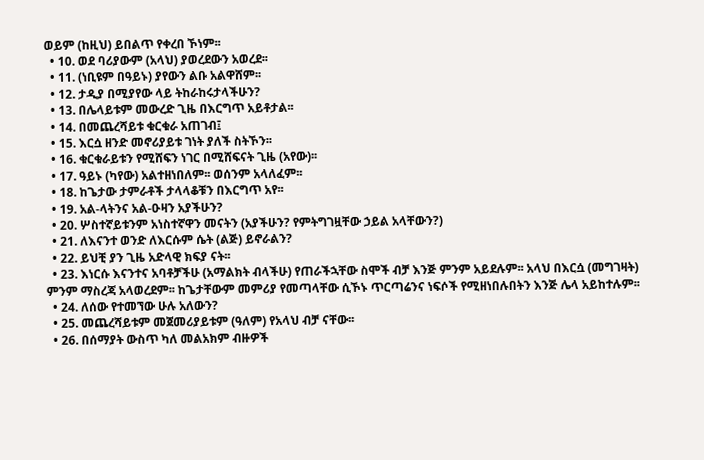ወይም (ከዚህ) ይበልጥ የቀረበ ኾነም፡፡
  • 10. ወደ ባሪያውም (አላህ) ያወረደውን አወረደ፡፡
  • 11. (ነቢዩም በዓይኑ) ያየውን ልቡ አልዋሸም፡፡
  • 12. ታዲያ በሚያየው ላይ ትከራከሩታላችሁን?
  • 13. በሌላይቱም መውረድ ጊዜ በእርግጥ አይቶታል፡፡
  • 14. በመጨረሻይቱ ቁርቁራ አጠገብ፤
  • 15. እርሷ ዘንድ መኖሪያይቱ ገነት ያለች ስትኾን፡፡
  • 16. ቁርቁራይቱን የሚሸፍን ነገር በሚሸፍናት ጊዜ (አየው)፡፡
  • 17. ዓይኑ (ካየው) አልተዘነበለም፡፡ ወሰንም አላለፈም፡፡
  • 18. ከጌታው ታምራቶች ታላላቆቹን በእርግጥ አየ፡፡
  • 19. አል-ላትንና አል-ዑዛን አያችሁን?
  • 20. ሦስተኛይቱንም አነስተኛዋን መናትን (አያችሁን? የምትግገዟቸው ኃይል አላቸውን?)
  • 21. ለእናንተ ወንድ ለእርሱም ሴት (ልጅ) ይኖራልን?
  • 22. ይህቺ ያን ጊዜ አድላዊ ክፍያ ናት፡፡
  • 23. እነርሱ እናንተና አባቶቻችሁ (አማልክት ብላችሁ) የጠራችኋቸው ስሞች ብቻ እንጅ ምንም አይደሉም፡፡ አላህ በእርሷ (መግገዛት) ምንም ማስረጃ አላወረደም፡፡ ከጌታቸውም መምሪያ የመጣላቸው ሲኾኑ ጥርጣሬንና ነፍሶች የሚዘነበሉበትን እንጅ ሌላ አይከተሉም፡፡
  • 24. ለሰው የተመኘው ሁሉ አለውን?
  • 25. መጨረሻይቱም መጀመሪያይቱም (ዓለም) የአላህ ብቻ ናቸው፡፡
  • 26. በሰማያት ውስጥ ካለ መልአክም ብዙዎች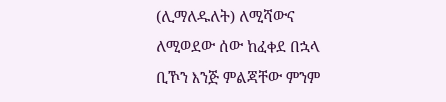(ሊማለዱለት) ለሚሻውና ለሚወደው ሰው ከፈቀደ በኋላ ቢኾን እንጅ ምልጃቸው ምንም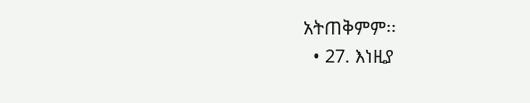አትጠቅምም፡፡
  • 27. እነዚያ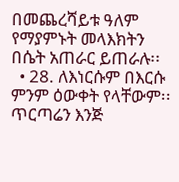በመጨረሻይቱ ዓለም የማያምኑት መላእክትን በሴት አጠራር ይጠራሉ፡፡
  • 28. ለእነርሱም በእርሱ ምንም ዕውቀት የላቸውም፡፡ ጥርጣሬን እንጅ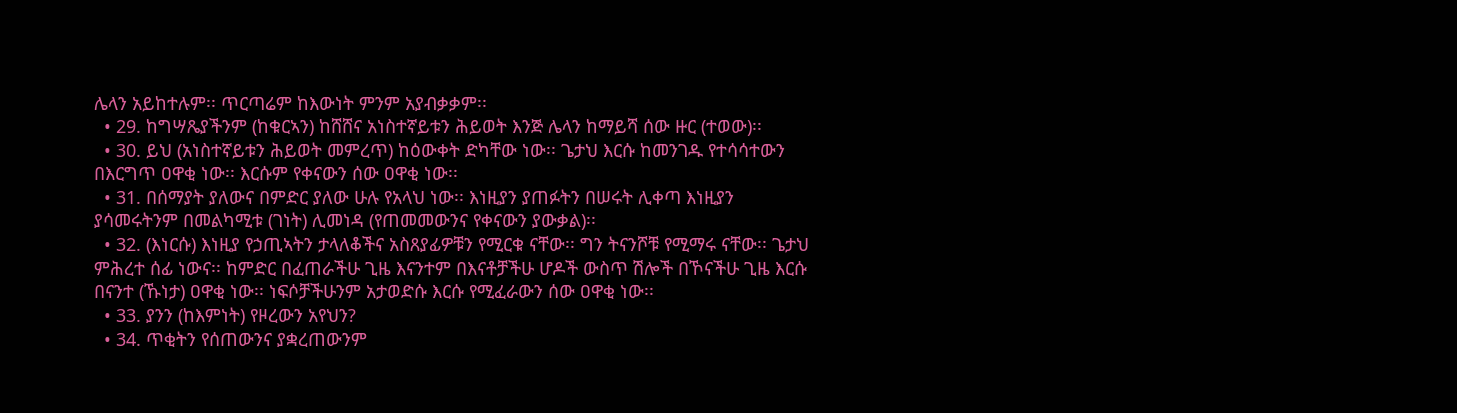ሌላን አይከተሉም፡፡ ጥርጣሬም ከእውነት ምንም አያብቃቃም፡፡
  • 29. ከግሣጼያችንም (ከቁርኣን) ከሸሸና አነስተኛይቱን ሕይወት እንጅ ሌላን ከማይሻ ሰው ዙር (ተወው)፡፡
  • 30. ይህ (አነስተኛይቱን ሕይወት መምረጥ) ከዕውቀት ድካቸው ነው፡፡ ጌታህ እርሱ ከመንገዱ የተሳሳተውን በእርግጥ ዐዋቂ ነው፡፡ እርሱም የቀናውን ሰው ዐዋቂ ነው፡፡
  • 31. በሰማያት ያለውና በምድር ያለው ሁሉ የአላህ ነው፡፡ እነዚያን ያጠፉትን በሠሩት ሊቀጣ እነዚያን ያሳመሩትንም በመልካሚቱ (ገነት) ሊመነዳ (የጠመመውንና የቀናውን ያውቃል)፡፡
  • 32. (እነርሱ) እነዚያ የኃጢኣትን ታላለቆችና አስጸያፊዎቹን የሚርቁ ናቸው፡፡ ግን ትናንሾቹ የሚማሩ ናቸው፡፡ ጌታህ ምሕረተ ሰፊ ነውና፡፡ ከምድር በፈጠራችሁ ጊዜ እናንተም በእናቶቻችሁ ሆዶች ውስጥ ሽሎች በኾናችሁ ጊዜ እርሱ በናንተ (ኹነታ) ዐዋቂ ነው፡፡ ነፍሶቻችሁንም አታወድሱ እርሱ የሚፈራውን ሰው ዐዋቂ ነው፡፡
  • 33. ያንን (ከእምነት) የዞረውን አየህን?
  • 34. ጥቂትን የሰጠውንና ያቋረጠውንም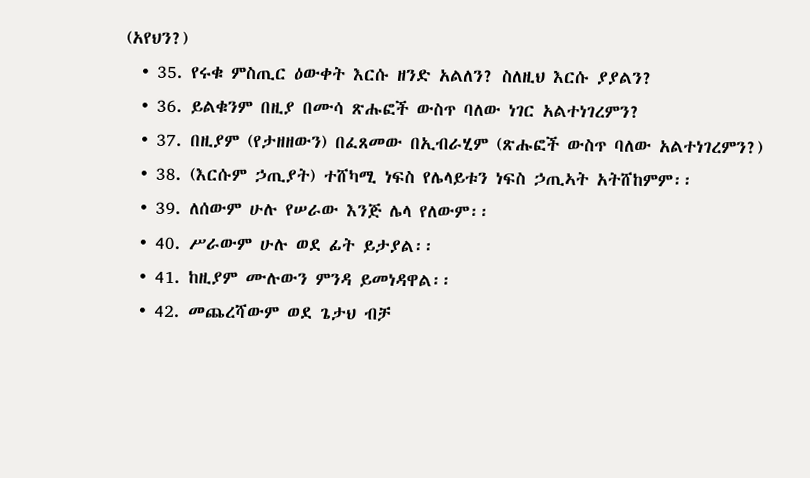(አየህን?)
  • 35. የሩቁ ምስጢር ዕውቀት እርሱ ዘንድ አልለን? ስለዚህ እርሱ ያያልን?
  • 36. ይልቁንም በዚያ በሙሳ ጽሑፎች ውስጥ ባለው ነገር አልተነገረምን?
  • 37. በዚያም (የታዘዘውን) በፈጸመው በኢብራሂም (ጽሑፎች ውስጥ ባለው አልተነገረምን?)
  • 38. (እርሱም ኃጢያት) ተሸካሚ ነፍስ የሌላይቱን ነፍስ ኃጢኣት አትሸከምም፡፡
  • 39. ለሰውም ሁሉ የሠራው እንጅ ሌላ የለውም፡፡
  • 40. ሥራውም ሁሉ ወደ ፊት ይታያል፡፡
  • 41. ከዚያም ሙሉውን ምንዳ ይመነዳዋል፡፡
  • 42. መጨረሻውም ወደ ጌታህ ብቻ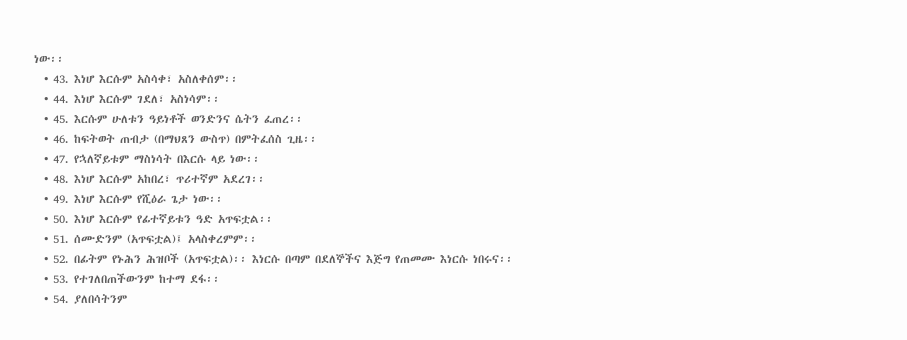ነው፡፡
  • 43. እነሆ እርሱም አስሳቀ፣ አስለቀሰም፡፡
  • 44. እነሆ እርሱም ገደለ፣ አስነሳም፡፡
  • 45. እርሱም ሁለቱን ዓይነቶች ወንድንና ሴትን ፈጠረ፡፡
  • 46. ከፍትወት ጠብታ (በማህጸን ውስጥ) በምትፈሰስ ጊዜ፡፡
  • 47. የኋለኛይቱም ማስነሳት በእርሱ ላይ ነው፡፡
  • 48. እነሆ እርሱም አከበረ፣ ጥሪተኛም አደረገ፡፡
  • 49. እነሆ እርሱም የሺዕራ ጌታ ነው፡፡
  • 50. እነሆ እርሱም የፊተኛይቱን ዓድ አጥፍቷል፡፡
  • 51. ሰሙድንም (አጥፍቷል)፤ አላስቀረምም፡፡
  • 52. በፊትም የኑሕን ሕዝቦች (አጥፍቷል)፡፡ እነርሱ በጣም በደለኞችና እጅግ የጠመሙ እነርሱ ነበሩና፡፡
  • 53. የተገለበጠችውንም ከተማ ደፋ፡፡
  • 54. ያለበሳትንም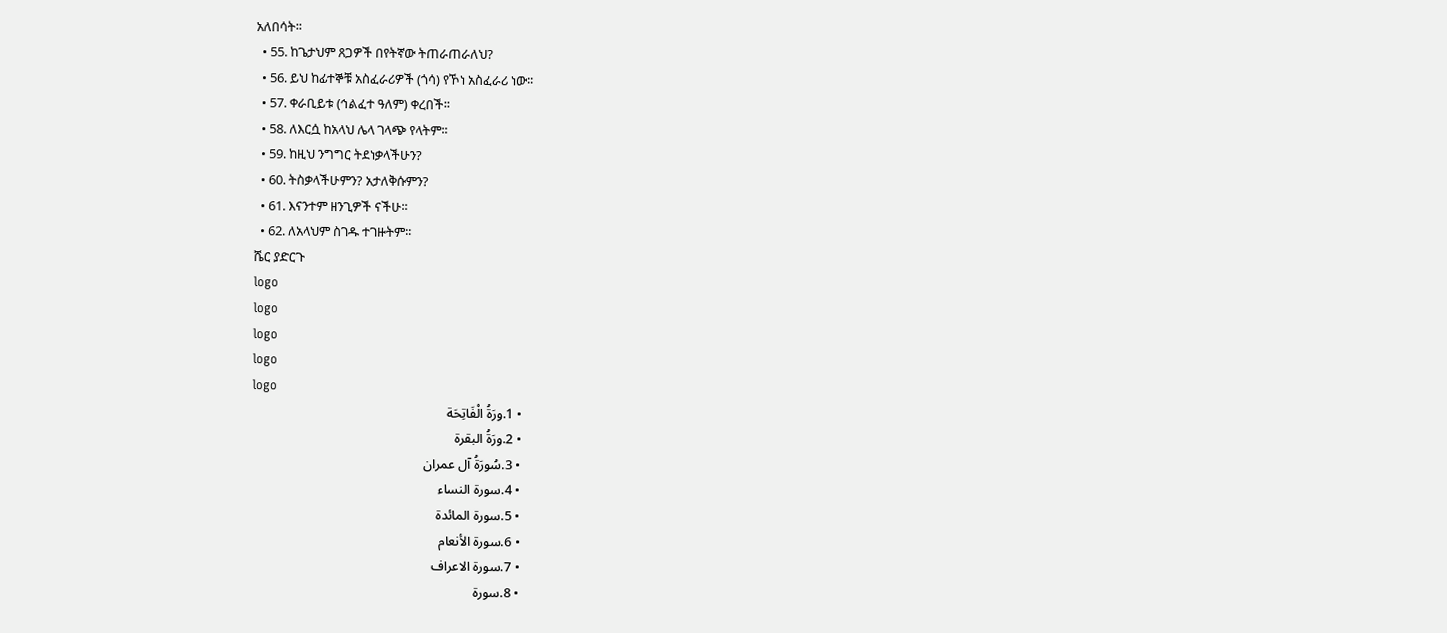አለበሳት፡፡
  • 55. ከጌታህም ጸጋዎች በየትኛው ትጠራጠራለህ?
  • 56. ይህ ከፊተኞቹ አስፈራሪዎች (ጎሳ) የኾነ አስፈራሪ ነው፡፡
  • 57. ቀራቢይቱ (ኅልፈተ ዓለም) ቀረበች፡፡
  • 58. ለእርሷ ከአላህ ሌላ ገላጭ የላትም፡፡
  • 59. ከዚህ ንግግር ትደነቃላችሁን?
  • 60. ትስቃላችሁምን? አታለቅሱምን?
  • 61. እናንተም ዘንጊዎች ናችሁ፡፡
  • 62. ለአላህም ስገዱ ተገዙትም፡፡
ሼር ያድርጉ
logo
logo
logo
logo
logo
  • 1.ورَةُ الْفَاتِحَة
  • 2.ورَةُ البقرة
  • 3.سُورَةُ آل عمران
  • 4.سورة النساء
  • 5.سورۃ المائدة
  • 6.سورة الأنعام
  • 7.سورة الاعراف
  • 8.سورۃ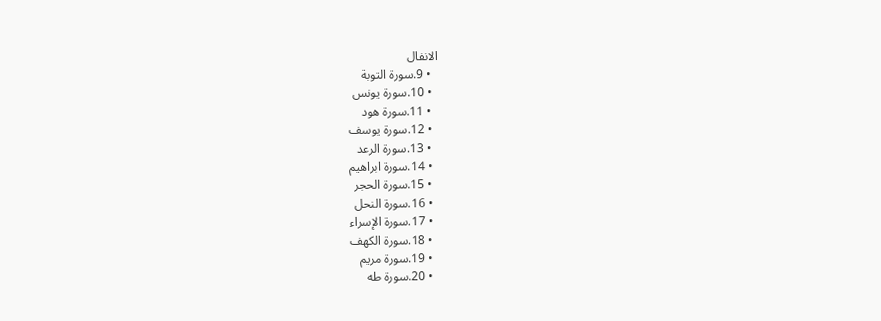الانفال
  • 9.سورة التوبة
  • 10.سورة يونس
  • 11.سورۃ ھود
  • 12.سورة يوسف
  • 13.سورة الرعد
  • 14.سورة ابراهيم
  • 15.سورة الحجر
  • 16.سورة النحل
  • 17.سورة الإسراء
  • 18.سورة الكهف
  • 19.سورة مريم
  • 20.سورة طه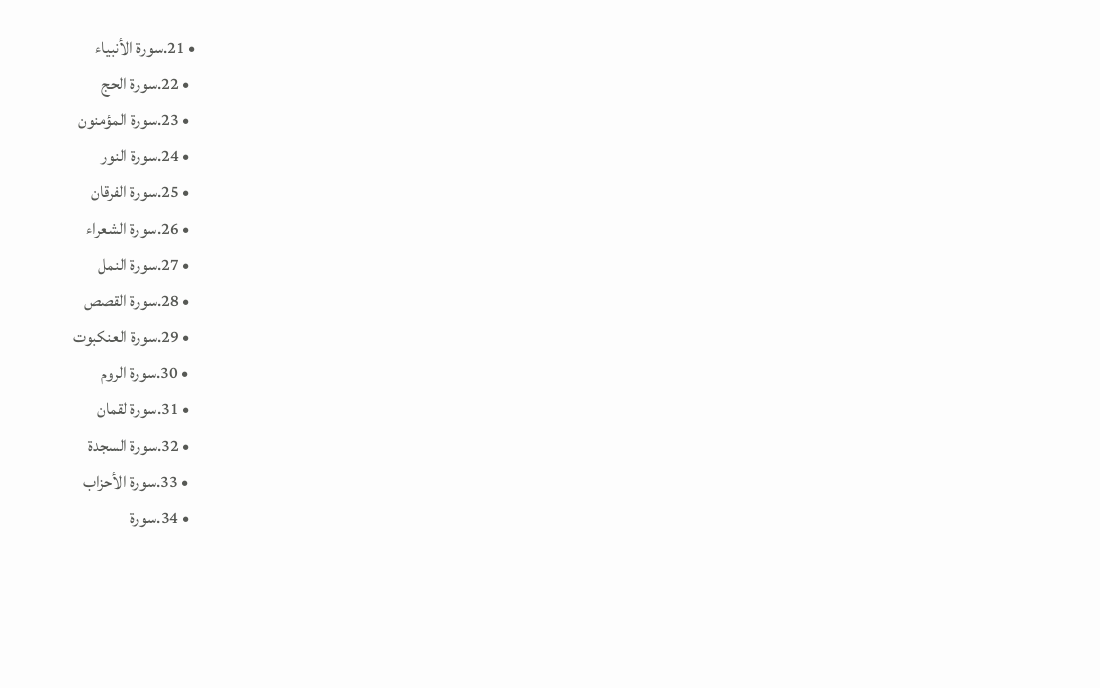• 21.سورة الأنبياء
  • 22.سورة الحج
  • 23.سورة المؤمنون
  • 24.سورة النور
  • 25.سورة الفرقان
  • 26.سورة الشعراء
  • 27.سورة النمل
  • 28.سورة القصص
  • 29.سورة العنكبوت
  • 30.سورة الروم
  • 31.سورة لقمان
  • 32.سورة السجدة
  • 33.سورة الأحزاب
  • 34.سورة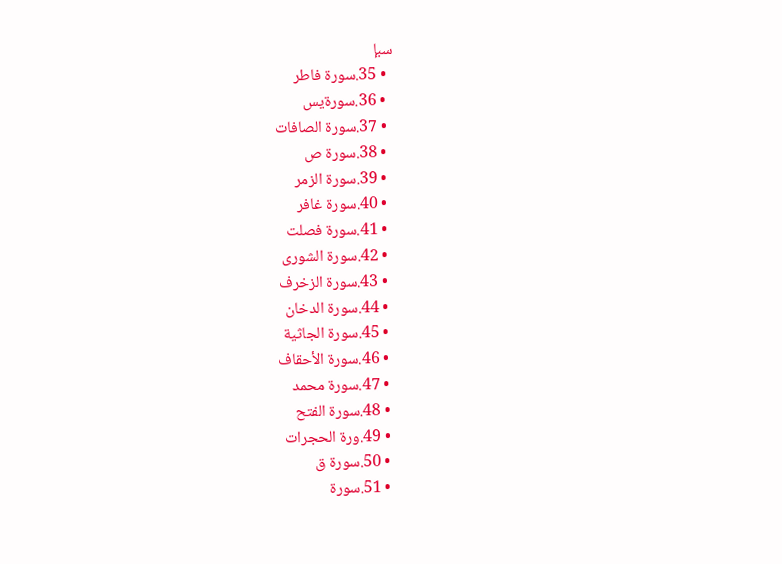سبإ
  • 35.سورة فاطر
  • 36.سورةيس
  • 37.سورة الصافات
  • 38.سورة ص
  • 39.سورة الزمر
  • 40.سورة غافر
  • 41.سورة فصلت
  • 42.سورة الشورى
  • 43.سورة الزخرف
  • 44.سورة الدخان
  • 45.سورة الجاثية
  • 46.سورة الأحقاف
  • 47.سورة محمد
  • 48.سورة الفتح
  • 49.ورة الحجرات
  • 50.سورة ق
  • 51.سورة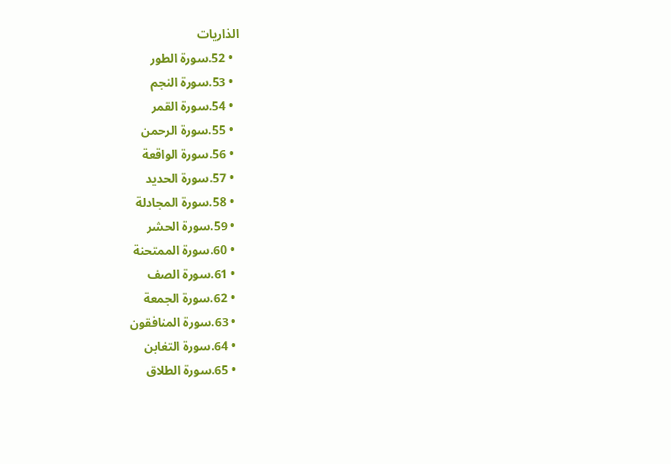الذاريات
  • 52.سورة الطور
  • 53.سورة النجم
  • 54.سورة القمر
  • 55.سورة الرحمن
  • 56.سورة الواقعة
  • 57.سورة الحديد
  • 58.سورة المجادلة
  • 59.سورة الحشر
  • 60.سورة الممتحنة
  • 61.سورة الصف
  • 62.سورة الجمعة
  • 63.سورة المنافقون
  • 64.سورة التغابن
  • 65.سورة الطلاق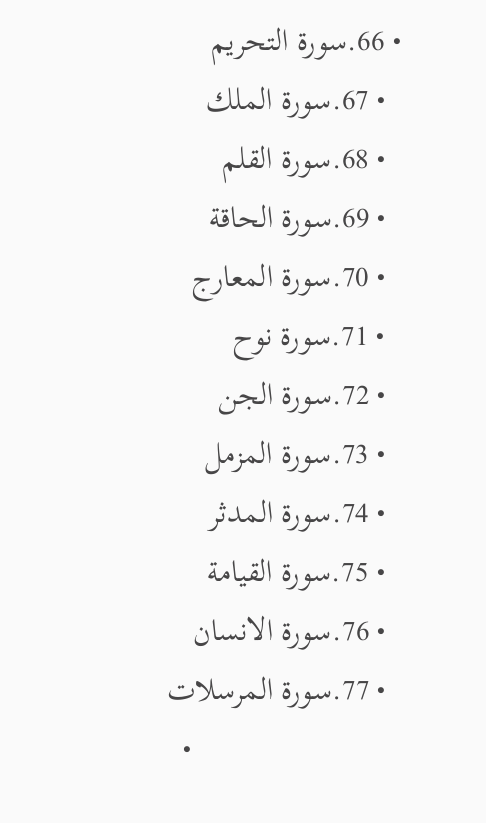• 66.سورة التحريم
  • 67.سورة الملك
  • 68.سورة القلم
  • 69.سورة الحاقة
  • 70.سورة المعارج
  • 71.سورة نوح
  • 72.سورة الجن
  • 73.سورة المزمل
  • 74.سورة المدثر
  • 75.سورة القيامة
  • 76.سورة الانسان
  • 77.سورة المرسلات
  •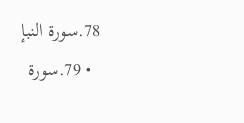78.سورة النبإ
  • 79.سورة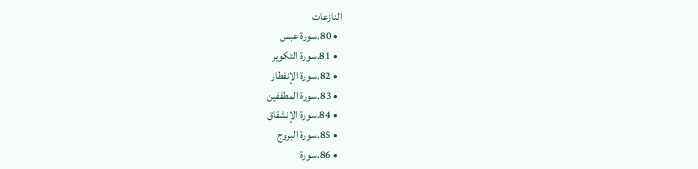النازعات
  • 80.سورة عبس
  • 81.سورة التكوير
  • 82.سورة الإنفطار
  • 83.سورة المطففين
  • 84.سورة الإنشقاق
  • 85.سورة البروج
  • 86.سورة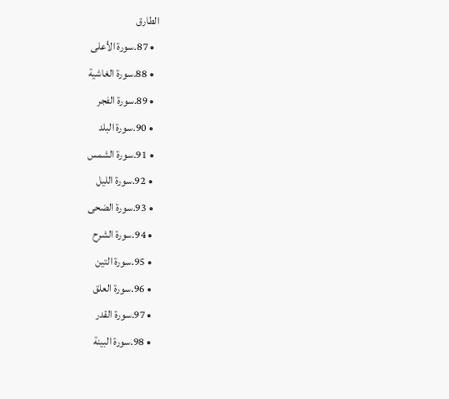الطارق
  • 87.سورة الأعلى
  • 88.سورة الغاشية
  • 89.سورة الفجر
  • 90.سورة البلد
  • 91.سورة الشمس
  • 92.سورة الليل
  • 93.سورة الضحى
  • 94.سورة الشرح
  • 95.سورة التين
  • 96.سورة العلق
  • 97.سورة القدر
  • 98.سورة البينة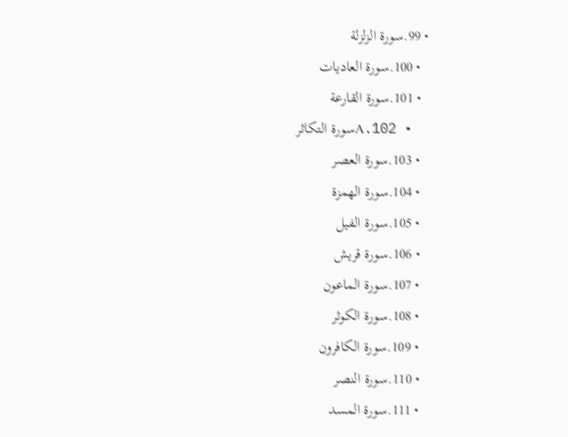• 99.سورة الزلزلة
  • 100.سورة العاديات
  • 101.سورة القارعة
  • 102.Aسورة التكاثر
  • 103.سورة العصر
  • 104.سورة الهمزة
  • 105.سورة الفيل
  • 106.سورة قريش
  • 107.سورة الماعون
  • 108.سورة الكوثر
  • 109.سورة الكافرون
  • 110.سورة النصر
  • 111.سورة المسد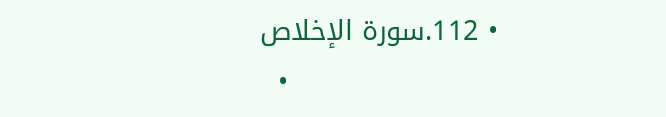• 112.سورة الإخلاص
  •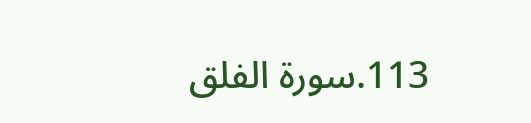113.سورة الفلق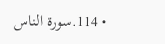• 114.سورة الناس